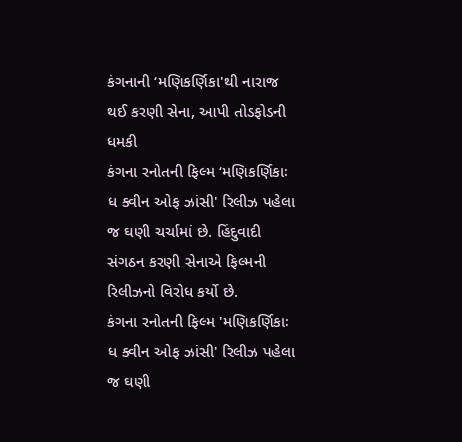કંગનાની ‘મણિકર્ણિકા'થી નારાજ થઈ કરણી સેના, આપી તોડફોડની ધમકી
કંગના રનોતની ફિલ્મ ‘મણિકર્ણિકાઃ ધ ક્વીન ઓફ ઝાંસી' રિલીઝ પહેલા જ ઘણી ચર્ચામાં છે. હિંદુવાદી સંગઠન કરણી સેનાએ ફિલ્મની રિલીઝનો વિરોધ કર્યો છે.
કંગના રનોતની ફિલ્મ 'મણિકર્ણિકાઃ ધ ક્વીન ઓફ ઝાંસી' રિલીઝ પહેલા જ ઘણી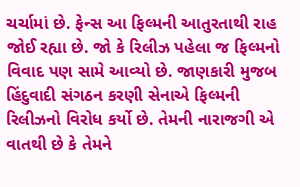ચર્ચામાં છે. ફેન્સ આ ફિલ્મની આતુરતાથી રાહ જોઈ રહ્યા છે. જો કે રિલીઝ પહેલા જ ફિલ્મનો વિવાદ પણ સામે આવ્યો છે. જાણકારી મુજબ હિંદુવાદી સંગઠન કરણી સેનાએ ફિલ્મની રિલીઝનો વિરોધ કર્યો છે. તેમની નારાજગી એ વાતથી છે કે તેમને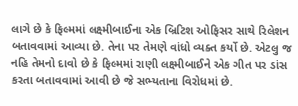લાગે છે કે ફિલ્મમાં લક્ષ્મીબાઈના એક બ્રિટિશ ઓફિસર સાથે રિલેશન બતાવવામાં આવ્યા છે. તેના પર તેમણે વાંધો વ્યક્ત કર્યો છે. એટલુ જ નહિ તેમનો દાવો છે કે ફિલ્મમાં રાણી લક્ષ્મીબાઈને એક ગીત પર ડાંસ કરતા બતાવવામાં આવી છે જે સભ્યતાના વિરોધમાં છે.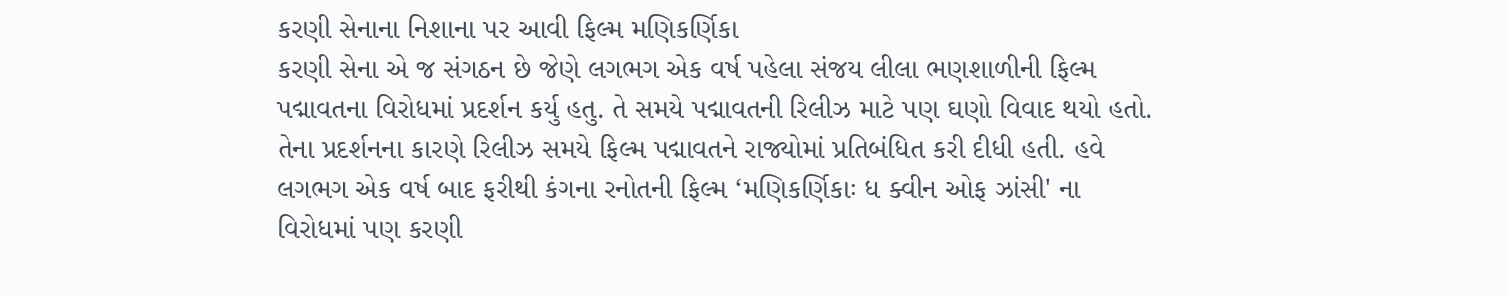કરણી સેનાના નિશાના પર આવી ફિલ્મ મણિકર્ણિકા
કરણી સેના એ જ સંગઠન છે જેણે લગભગ એક વર્ષ પહેલા સંજય લીલા ભણશાળીની ફિલ્મ પદ્માવતના વિરોધમાં પ્રદર્શન કર્યુ હતુ. તે સમયે પદ્માવતની રિલીઝ માટે પણ ઘણો વિવાદ થયો હતો. તેના પ્રદર્શનના કારણે રિલીઝ સમયે ફિલ્મ પદ્માવતને રાજ્યોમાં પ્રતિબંધિત કરી દીધી હતી. હવે લગભગ એક વર્ષ બાદ ફરીથી કંગના રનોતની ફિલ્મ ‘મણિકર્ણિકાઃ ધ ક્વીન ઓફ ઝાંસી' ના વિરોધમાં પણ કરણી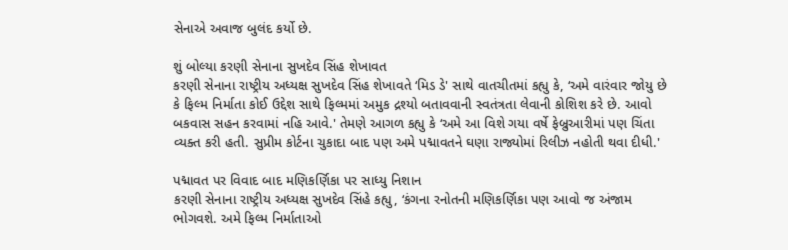સેનાએ અવાજ બુલંદ કર્યો છે.

શું બોલ્યા કરણી સેનાના સુખદેવ સિંહ શેખાવત
કરણી સેનાના રાષ્ટ્રીય અધ્યક્ષ સુખદેવ સિંહ શેખાવતે ‘મિડ ડે' સાથે વાતચીતમાં કહ્યુ કે, ‘અમે વારંવાર જોયુ છે કે ફિલ્મ નિર્માતા કોઈ ઉદ્દેશ સાથે ફિલ્મમાં અમુક દ્રશ્યો બતાવવાની સ્વતંત્રતા લેવાની કોશિશ કરે છે. આવો બકવાસ સહન કરવામાં નહિ આવે.' તેમણે આગળ કહ્યુ કે ‘અમે આ વિશે ગયા વર્ષે ફેબ્રુઆરીમાં પણ ચિંતા વ્યક્ત કરી હતી. સુપ્રીમ કોર્ટના ચુકાદા બાદ પણ અમે પદ્માવતને ઘણા રાજ્યોમાં રિલીઝ નહોતી થવા દીધી.'

પદ્માવત પર વિવાદ બાદ મણિકર્ણિકા પર સાધ્યુ નિશાન
કરણી સેનાના રાષ્ટ્રીય અધ્યક્ષ સુખદેવ સિંહે કહ્યુ, ‘કંગના રનોતની મણિકર્ણિકા પણ આવો જ અંજામ ભોગવશે. અમે ફિલ્મ નિર્માતાઓ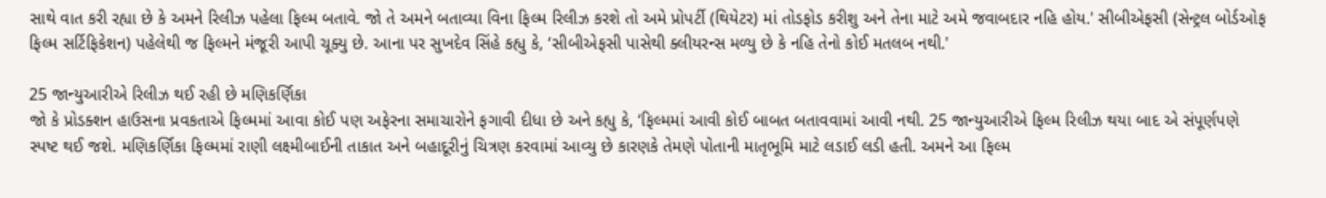સાથે વાત કરી રહ્યા છે કે અમને રિલીઝ પહેલા ફિલ્મ બતાવે. જો તે અમને બતાવ્યા વિના ફિલ્મ રિલીઝ કરશે તો અમે પ્રોપર્ટી (થિયેટર) માં તોડફોડ કરીશુ અને તેના માટે અમે જવાબદાર નહિ હોય.' સીબીએફસી (સેન્ટ્રલ બોર્ડઓફ ફિલ્મ સર્ટિફિકેશન) પહેલેથી જ ફિલ્મને મંજૂરી આપી ચૂક્યુ છે. આના પર સુખદેવ સિંહે કહ્યુ કે, ‘સીબીએફસી પાસેથી ક્લીયરન્સ મળ્યુ છે કે નહિ તેનો કોઈ મતલબ નથી.'

25 જાન્યુઆરીએ રિલીઝ થઈ રહી છે મણિકર્ણિકા
જો કે પ્રોડક્શન હાઉસના પ્રવકતાએ ફિલ્મમાં આવા કોઈ પણ અફેરના સમાચારોને ફગાવી દીધા છે અને કહ્યુ કે, ‘ફિલ્મમાં આવી કોઈ બાબત બતાવવામાં આવી નથી. 25 જાન્યુઆરીએ ફિલ્મ રિલીઝ થયા બાદ એ સંપૂર્ણપણે સ્પષ્ટ થઈ જશે. મણિકર્ણિકા ફિલ્મમાં રાણી લક્ષ્મીબાઈની તાકાત અને બહાદૂરીનું ચિત્રણ કરવામાં આવ્યુ છે કારણકે તેમણે પોતાની માતૃભૂમિ માટે લડાઈ લડી હતી. અમને આ ફિલ્મ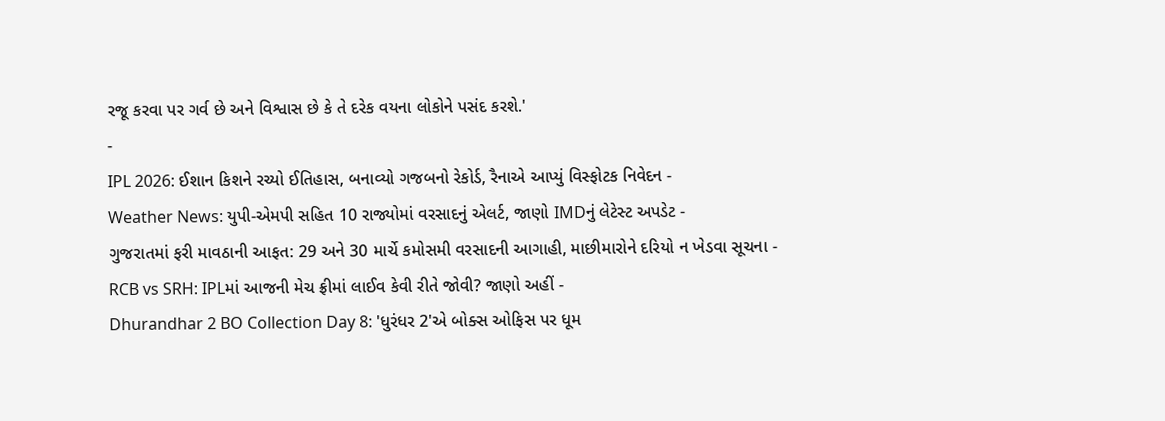રજૂ કરવા પર ગર્વ છે અને વિશ્વાસ છે કે તે દરેક વયના લોકોને પસંદ કરશે.'
-
IPL 2026: ઈશાન કિશને રચ્યો ઈતિહાસ, બનાવ્યો ગજબનો રેકોર્ડ, રૈનાએ આપ્યું વિસ્ફોટક નિવેદન -
Weather News: યુપી-એમપી સહિત 10 રાજ્યોમાં વરસાદનું એલર્ટ, જાણો IMDનું લેટેસ્ટ અપડેટ -
ગુજરાતમાં ફરી માવઠાની આફત: 29 અને 30 માર્ચે કમોસમી વરસાદની આગાહી, માછીમારોને દરિયો ન ખેડવા સૂચના -
RCB vs SRH: IPLમાં આજની મેચ ફ્રીમાં લાઈવ કેવી રીતે જોવી? જાણો અહીં -
Dhurandhar 2 BO Collection Day 8: 'ધુરંધર 2'એ બોક્સ ઓફિસ પર ધૂમ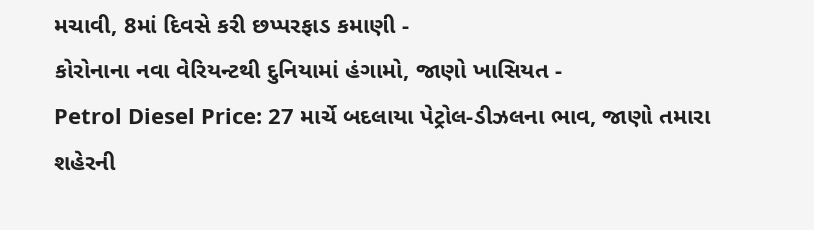મચાવી, 8માં દિવસે કરી છપ્પરફાડ કમાણી -
કોરોનાના નવા વેરિયન્ટથી દુનિયામાં હંગામો, જાણો ખાસિયત -
Petrol Diesel Price: 27 માર્ચે બદલાયા પેટ્રોલ-ડીઝલના ભાવ, જાણો તમારા શહેરની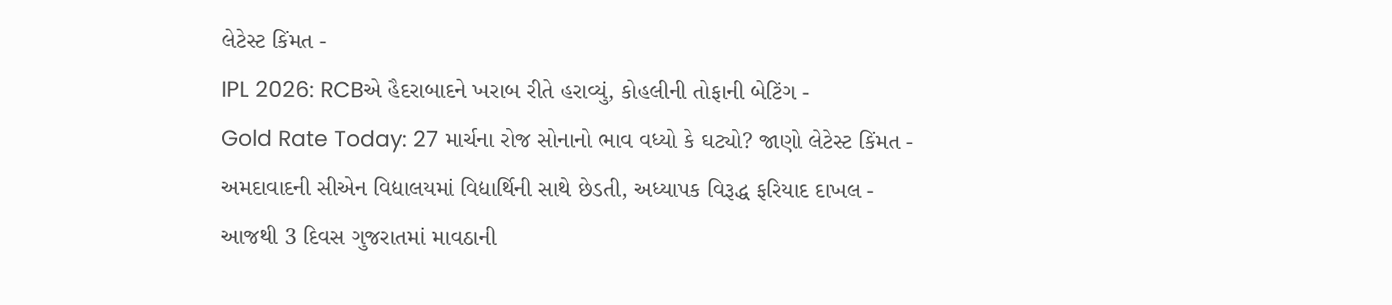લેટેસ્ટ કિંમત -
IPL 2026: RCBએ હૈદરાબાદને ખરાબ રીતે હરાવ્યું, કોહલીની તોફાની બેટિંગ -
Gold Rate Today: 27 માર્ચના રોજ સોનાનો ભાવ વધ્યો કે ઘટ્યો? જાણો લેટેસ્ટ કિંમત -
અમદાવાદની સીએન વિદ્યાલયમાં વિદ્યાર્થિની સાથે છેડતી, અધ્યાપક વિરૂદ્ધ ફરિયાદ દાખલ -
આજથી 3 દિવસ ગુજરાતમાં માવઠાની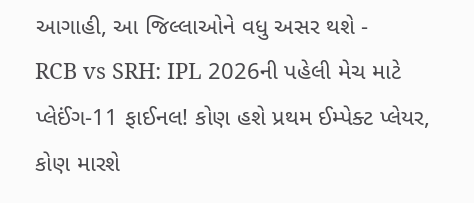આગાહી, આ જિલ્લાઓને વધુ અસર થશે -
RCB vs SRH: IPL 2026ની પહેલી મેચ માટે પ્લેઈંગ-11 ફાઈનલ! કોણ હશે પ્રથમ ઈમ્પેક્ટ પ્લેયર, કોણ મારશે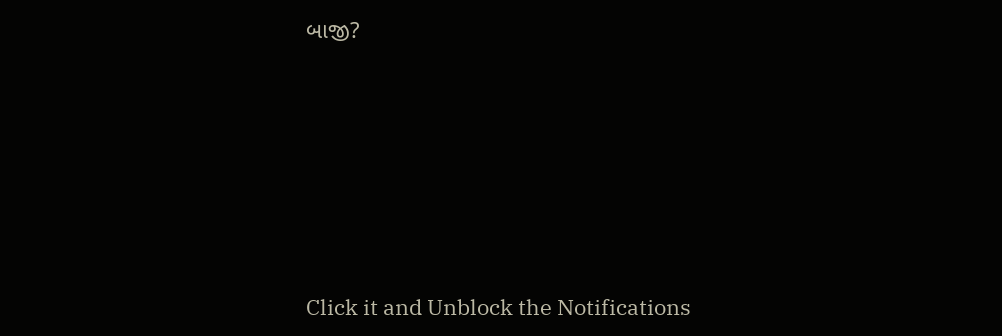બાજી?








Click it and Unblock the Notifications